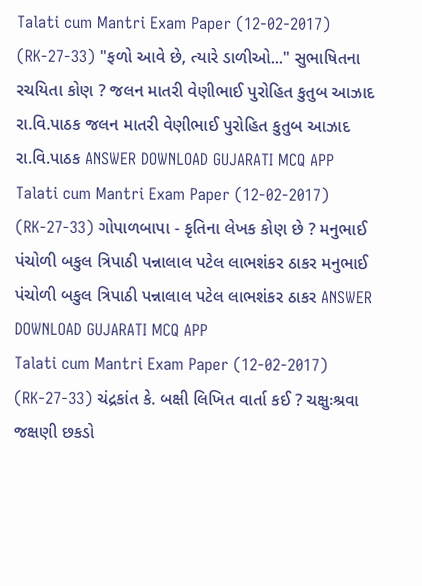Talati cum Mantri Exam Paper (12-02-2017) (RK-27-33) "ફળો આવે છે, ત્યારે ડાળીઓ..." સુભાષિતના રચયિતા કોણ ? જલન માતરી વેણીભાઈ પુરોહિત કુતુબ આઝાદ રા.વિ.પાઠક જલન માતરી વેણીભાઈ પુરોહિત કુતુબ આઝાદ રા.વિ.પાઠક ANSWER DOWNLOAD GUJARATI MCQ APP
Talati cum Mantri Exam Paper (12-02-2017) (RK-27-33) ગોપાળબાપા - કૃતિના લેખક કોણ છે ? મનુભાઈ પંચોળી બકુલ ત્રિપાઠી પન્નાલાલ પટેલ લાભશંકર ઠાકર મનુભાઈ પંચોળી બકુલ ત્રિપાઠી પન્નાલાલ પટેલ લાભશંકર ઠાકર ANSWER DOWNLOAD GUJARATI MCQ APP
Talati cum Mantri Exam Paper (12-02-2017) (RK-27-33) ચંદ્રકાંત કે. બક્ષી લિખિત વાર્તા કઈ ? ચક્ષુઃશ્રવા જક્ષણી છકડો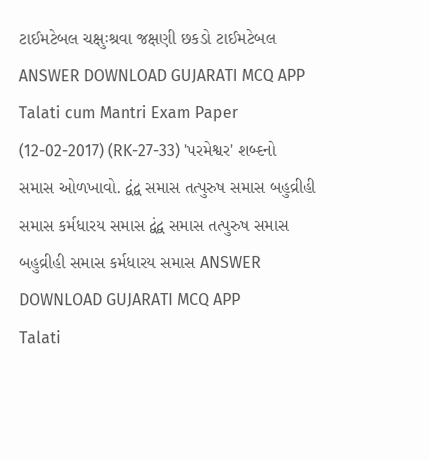ટાઈમટેબલ ચક્ષુઃશ્રવા જક્ષણી છકડો ટાઈમટેબલ ANSWER DOWNLOAD GUJARATI MCQ APP
Talati cum Mantri Exam Paper (12-02-2017) (RK-27-33) 'પરમેશ્વર' શબ્દનો સમાસ ઓળખાવો. દ્વંદ્વ સમાસ તત્પુરુષ સમાસ બહુવ્રીહી સમાસ કર્મધારય સમાસ દ્વંદ્વ સમાસ તત્પુરુષ સમાસ બહુવ્રીહી સમાસ કર્મધારય સમાસ ANSWER DOWNLOAD GUJARATI MCQ APP
Talati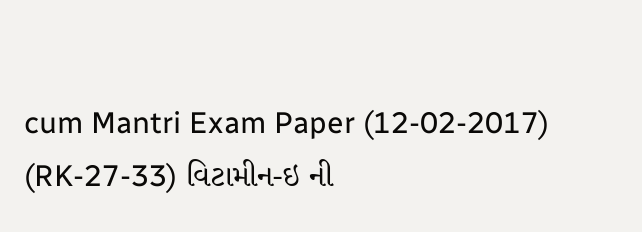cum Mantri Exam Paper (12-02-2017) (RK-27-33) વિટામીન-ઇ ની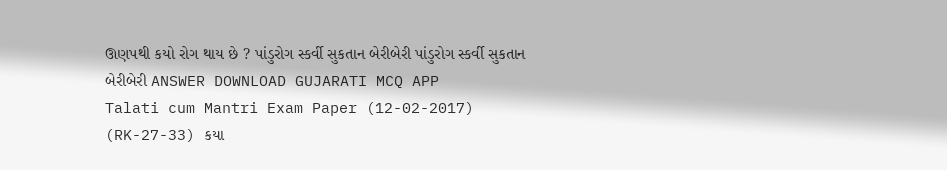ઊણપથી કયો રોગ થાય છે ? પાંડુરોગ સ્કર્વી સુકતાન બેરીબેરી પાંડુરોગ સ્કર્વી સુકતાન બેરીબેરી ANSWER DOWNLOAD GUJARATI MCQ APP
Talati cum Mantri Exam Paper (12-02-2017) (RK-27-33) કયા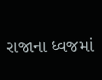રાજાના ધ્વજમાં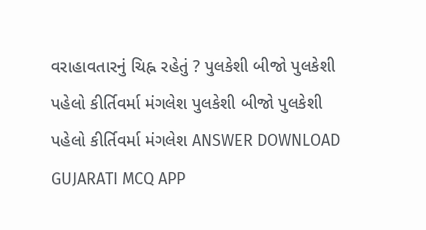વરાહાવતારનું ચિહ્ન રહેતું ? પુલકેશી બીજો પુલકેશી પહેલો કીર્તિવર્મા મંગલેશ પુલકેશી બીજો પુલકેશી પહેલો કીર્તિવર્મા મંગલેશ ANSWER DOWNLOAD GUJARATI MCQ APP